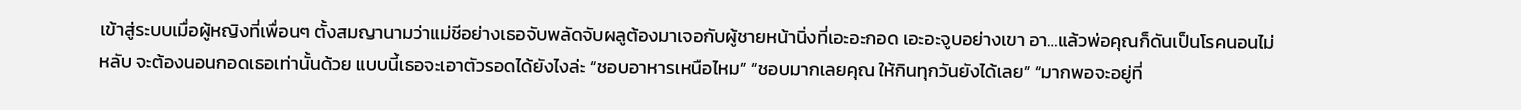เข้าสู่ระบบเมื่อผู้หญิงที่เพื่อนๆ ตั้งสมญานามว่าแม่ชีอย่างเธอจับพลัดจับผลูต้องมาเจอกับผู้ชายหน้านิ่งที่เอะอะกอด เอะอะจูบอย่างเขา อา…แล้วพ่อคุณก็ดันเป็นโรคนอนไม่หลับ จะต้องนอนกอดเธอเท่านั้นด้วย แบบนี้เธอจะเอาตัวรอดได้ยังไงล่ะ “ชอบอาหารเหนือไหม” “ชอบมากเลยคุณ ให้กินทุกวันยังได้เลย” “มากพอจะอยู่ที่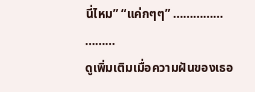นี่ไหม” “แค่กๆๆ” …………… ………
ดูเพิ่มเติมเมื่อความฝันของเธอ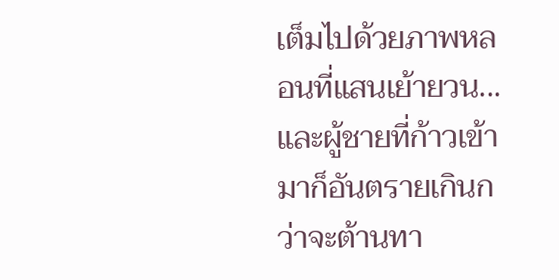เต็มไปด้วยภาพหลอนที่แสนเย้ายวน...และผู้ชายที่ก้าวเข้ามาก็อันตรายเกินกว่าจะต้านทา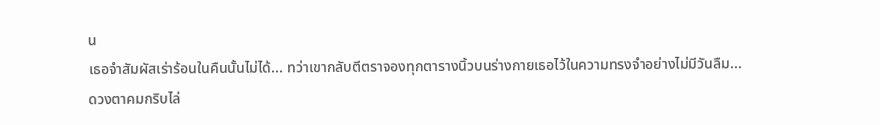น
เธอจำสัมผัสเร่าร้อนในคืนนั้นไม่ได้... ทว่าเขากลับตีตราจองทุกตารางนิ้วบนร่างกายเธอไว้ในความทรงจำอย่างไม่มีวันลืม...
ดวงตาคมกริบไล่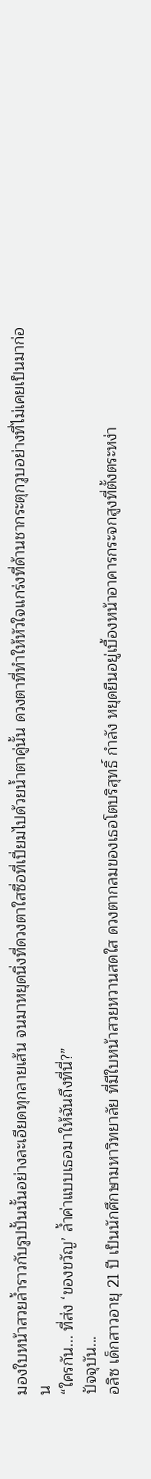มองใบหน้าสวยล้ำราวกับรูปปั้นนั้นอย่างละเอียดทุกลายเส้น จนมาหยุดนิ่งที่ดวงตาใสซื่อที่เปี่ยมไปด้วยน้ำตาคู่นั้น ดวงตาที่ทำให้หัวใจแกร่งที่ด้านชากระตุกวูบอย่างที่ไม่เคยเป็นมาก่อน
“ใครกัน... ที่ส่ง ‘ของขวัญ’ ล้ำค่าแบบเธอมาให้ฉันถึงที่นี่?”
ปัจจุบัน...
อลิซ เด็กสาวอายุ 21 ปี เป็นนักศึกษามหาวิทยาลัย ที่มีใบหน้าสวยหวานสดใส ดวงตากลมของเธอโตบริสุทธิ์ กำลัง หยุดยืนอยู่เบื้องหน้าอาคารกระจกสูงที่ตั้งตระหง่า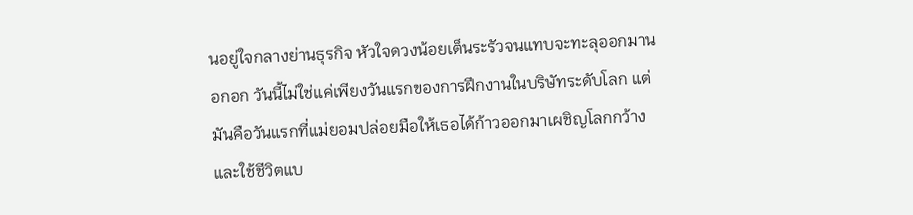นอยู่ใจกลางย่านธุรกิจ หัวใจดวงน้อยเต็นระรัวจนแทบจะทะลุออกมานอกอก วันนี้ไม่ใช่แค่เพียงวันแรกของการฝึกงานในบริษัทระดับโลก แต่มันคือวันแรกที่แม่ยอมปล่อยมือให้เธอได้ก้าวออกมาเผชิญโลกกว้างและใช้ชีวิตแบ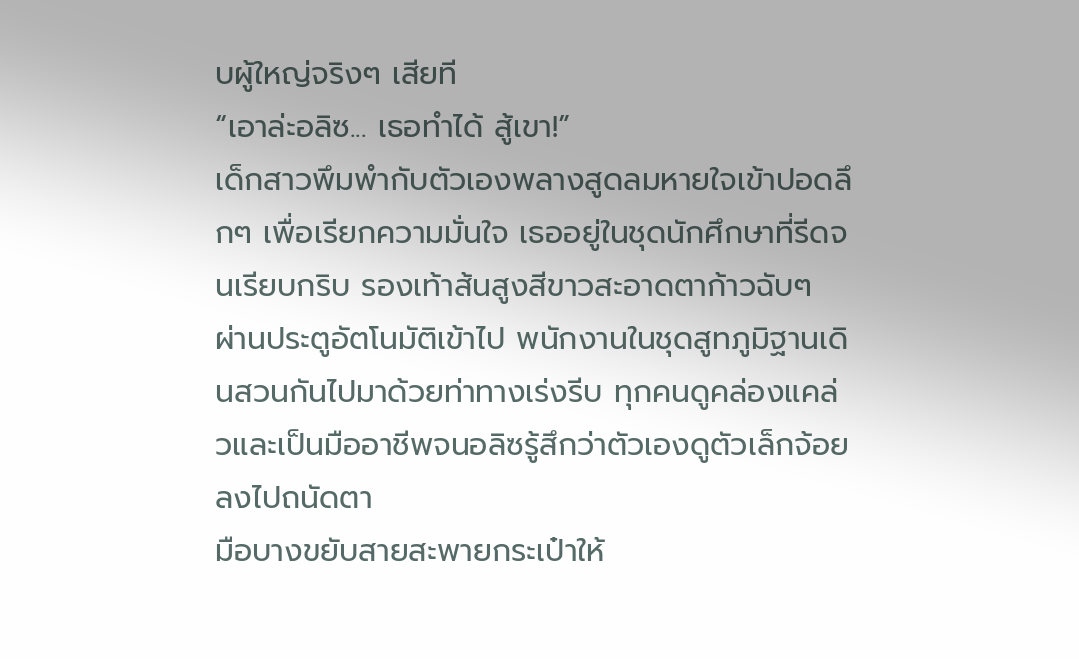บผู้ใหญ่จริงๆ เสียที
“เอาล่ะอลิซ... เธอทำได้ สู้เขา!”
เด็กสาวพึมพำกับตัวเองพลางสูดลมหายใจเข้าปอดลึกๆ เพื่อเรียกความมั่นใจ เธออยู่ในชุดนักศึกษาที่รีดจนเรียบกริบ รองเท้าส้นสูงสีขาวสะอาดตาก้าวฉับๆ ผ่านประตูอัตโนมัติเข้าไป พนักงานในชุดสูทภูมิฐานเดินสวนกันไปมาด้วยท่าทางเร่งรีบ ทุกคนดูคล่องแคล่วและเป็นมืออาชีพจนอลิซรู้สึกว่าตัวเองดูตัวเล็กจ้อยลงไปถนัดตา
มือบางขยับสายสะพายกระเป๋าให้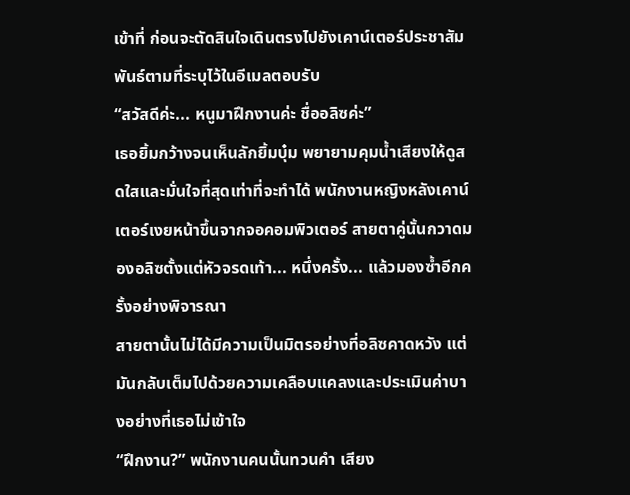เข้าที่ ก่อนจะตัดสินใจเดินตรงไปยังเคาน์เตอร์ประชาสัมพันธ์ตามที่ระบุไว้ในอีเมลตอบรับ
“สวัสดีค่ะ... หนูมาฝึกงานค่ะ ชื่ออลิซค่ะ”
เธอยิ้มกว้างจนเห็นลักยิ้มบุ๋ม พยายามคุมน้ำเสียงให้ดูสดใสและมั่นใจที่สุดเท่าที่จะทำได้ พนักงานหญิงหลังเคาน์เตอร์เงยหน้าขึ้นจากจอคอมพิวเตอร์ สายตาคู่นั้นกวาดมองอลิซตั้งแต่หัวจรดเท้า... หนึ่งครั้ง... แล้วมองซ้ำอีกครั้งอย่างพิจารณา
สายตานั้นไม่ได้มีความเป็นมิตรอย่างที่อลิซคาดหวัง แต่มันกลับเต็มไปด้วยความเคลือบแคลงและประเมินค่าบางอย่างที่เธอไม่เข้าใจ
“ฝึกงาน?” พนักงานคนนั้นทวนคำ เสียง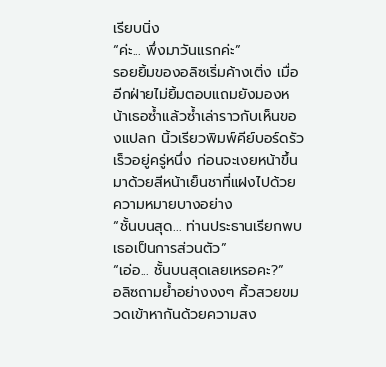เรียบนิ่ง
“ค่ะ... พึ่งมาวันแรกค่ะ”
รอยยิ้มของอลิซเริ่มค้างเติ่ง เมื่ออีกฝ่ายไม่ยิ้มตอบแถมยังมองหน้าเธอซ้ำแล้วซ้ำเล่าราวกับเห็นของแปลก นิ้วเรียวพิมพ์คีย์บอร์ดรัวเร็วอยู่ครู่หนึ่ง ก่อนจะเงยหน้าขึ้นมาด้วยสีหน้าเย็นชาที่แฝงไปด้วยความหมายบางอย่าง
“ชั้นบนสุด... ท่านประธานเรียกพบเธอเป็นการส่วนตัว”
“เอ่อ... ชั้นบนสุดเลยเหรอคะ?”
อลิซถามย้ำอย่างงงๆ คิ้วสวยขมวดเข้าหากันด้วยความสง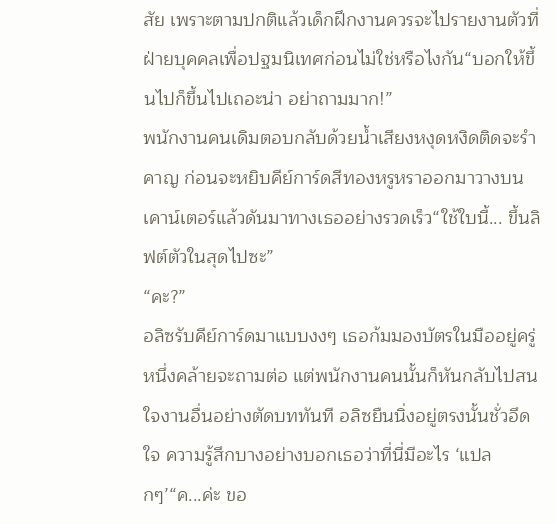สัย เพราะตามปกติแล้วเด็กฝึกงานควรจะไปรายงานตัวที่ฝ่ายบุคคลเพื่อปฐมนิเทศก่อนไม่ใช่หรือไงกัน“บอกให้ขึ้นไปก็ขึ้นไปเถอะน่า อย่าถามมาก!”
พนักงานคนเดิมตอบกลับด้วยน้ำเสียงหงุดหงิดติดจะรำคาญ ก่อนจะหยิบคีย์การ์ดสีทองหรูหราออกมาวางบนเคาน์เตอร์แล้วดันมาทางเธออย่างรวดเร็ว“ใช้ใบนี้... ขึ้นลิฟต์ตัวในสุดไปซะ”
“คะ?”
อลิซรับคีย์การ์ดมาแบบงงๆ เธอก้มมองบัตรในมืออยู่ครู่หนึ่งคล้ายจะถามต่อ แต่พนักงานคนนั้นก็หันกลับไปสนใจงานอื่นอย่างตัดบททันที อลิซยืนนิ่งอยู่ตรงนั้นชั่วอึดใจ ความรู้สึกบางอย่างบอกเธอว่าที่นี่มีอะไร ‘แปลกๆ’“ค...ค่ะ ขอ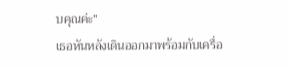บคุณค่ะ”
เธอหันหลังเดินออกมาพร้อมกับเครื่อ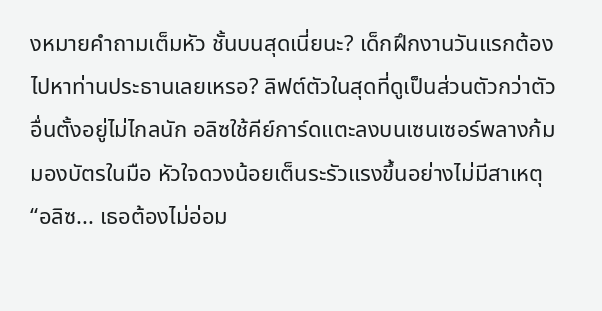งหมายคำถามเต็มหัว ชั้นบนสุดเนี่ยนะ? เด็กฝึกงานวันแรกต้องไปหาท่านประธานเลยเหรอ? ลิฟต์ตัวในสุดที่ดูเป็นส่วนตัวกว่าตัวอื่นตั้งอยู่ไม่ไกลนัก อลิซใช้คีย์การ์ดแตะลงบนเซนเซอร์พลางก้มมองบัตรในมือ หัวใจดวงน้อยเต็นระรัวแรงขึ้นอย่างไม่มีสาเหตุ“อลิซ... เธอต้องไม่อ่อม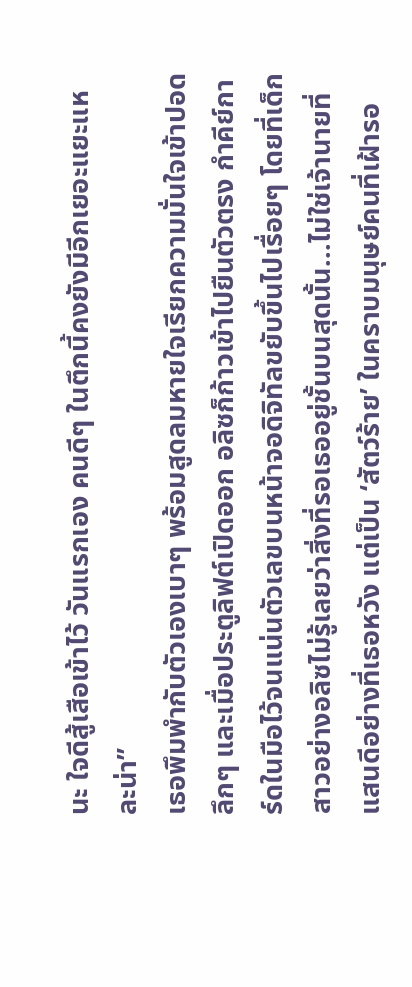นะ ใจดีสู้เสือเข้าไว้ วันแรกเอง คนดีๆ ในตึกนี้คงยังมีอีกเยอะแยะแหละน่า”
เธอพึมพำกับตัวเองเบาๆ พร้อมสูดลมหายใจเรียกความมั่นใจเข้าปอดลึกๆ และเมื่อประตูลิฟต์เปิดออก อลิซก็ก้าวเข้าไปยืนตัวตรง กำคีย์การ์ดในมือไว้จนแน่นตัวเลขบนหน้าจอดิจิทัลขยับขึ้นไปเรื่อยๆ โดยที่เด็กสาวอย่างอลิซไม่รู้เลยว่าสิ่งที่รอเธออยู่ชั้นบนสุดนั้น...ไม่ใช่เจ้านายที่แสนดีอย่างที่เธอหวัง แต่เป็น ‘สัตว์ร้าย’ ในคราบมนุษย์คนที่เฝ้ารอ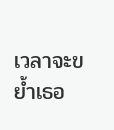เวลาจะขย้ำเธอ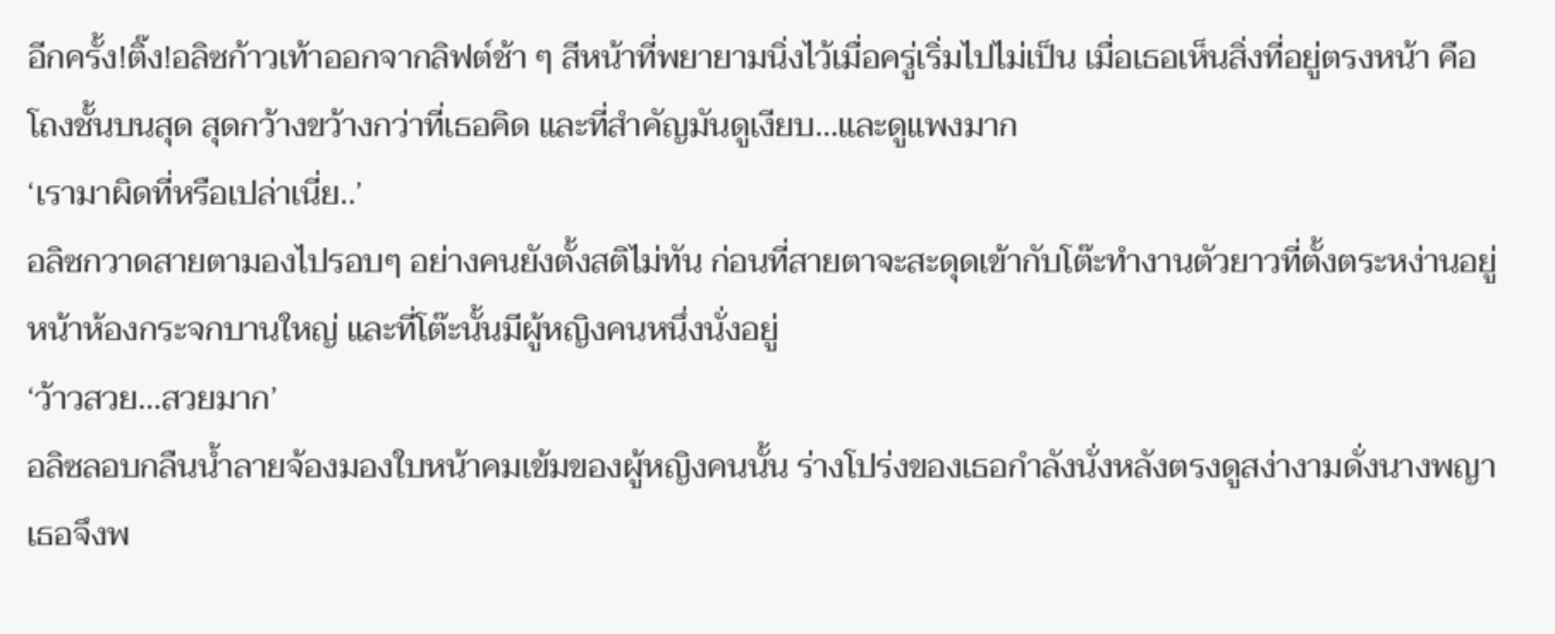อีกครั้ง!ติ๊ง!อลิซก้าวเท้าออกจากลิฟต์ช้า ๆ สีหน้าที่พยายามนิ่งไว้เมื่อครู่เริ่มไปไม่เป็น เมื่อเธอเห็นสิ่งที่อยู่ตรงหน้า คือโถงชั้นบนสุด สุดกว้างขว้างกว่าที่เธอคิด และที่สำคัญมันดูเงียบ…และดูแพงมาก
‘เรามาผิดที่หรือเปล่าเนี่ย..’
อลิซกวาดสายตามองไปรอบๆ อย่างคนยังตั้งสติไม่ทัน ก่อนที่สายตาจะสะดุดเข้ากับโต๊ะทำงานตัวยาวที่ตั้งตระหง่านอยู่หน้าห้องกระจกบานใหญ่ และที่โต๊ะนั้นมีผู้หญิงคนหนึ่งนั่งอยู่
‘ว้าวสวย…สวยมาก’
อลิซลอบกลืนน้ำลายจ้องมองใบหน้าคมเข้มของผู้หญิงคนนั้น ร่างโปร่งของเธอกำลังนั่งหลังตรงดูสง่างามดั่งนางพญา เธอจึงพ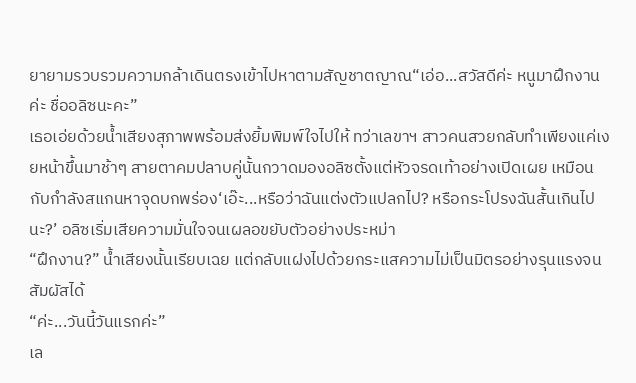ยายามรวบรวมความกล้าเดินตรงเข้าไปหาตามสัญชาตญาณ“เอ่อ...สวัสดีค่ะ หนูมาฝึกงานค่ะ ชื่ออลิซนะคะ”
เธอเอ่ยด้วยน้ำเสียงสุภาพพร้อมส่งยิ้มพิมพ์ใจไปให้ ทว่าเลขาฯ สาวคนสวยกลับทำเพียงแค่เงยหน้าขึ้นมาช้าๆ สายตาคมปลาบคู่นั้นกวาดมองอลิซตั้งแต่หัวจรดเท้าอย่างเปิดเผย เหมือนกับกำลังสแกนหาจุดบกพร่อง‘เอ๊ะ...หรือว่าฉันแต่งตัวแปลกไป? หรือกระโปรงฉันสั้นเกินไปนะ?’ อลิซเริ่มเสียความมั่นใจจนเผลอขยับตัวอย่างประหม่า
“ฝึกงาน?” น้ำเสียงนั้นเรียบเฉย แต่กลับแฝงไปด้วยกระแสความไม่เป็นมิตรอย่างรุนแรงจนสัมผัสได้
“ค่ะ...วันนี้วันแรกค่ะ”
เล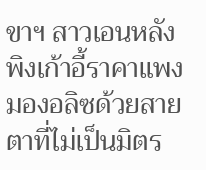ขาฯ สาวเอนหลังพิงเก้าอี้ราคาแพง มองอลิซด้วยสายตาที่ไม่เป็นมิตร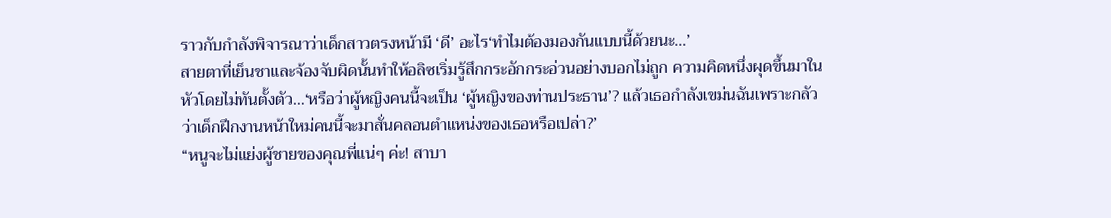ราวกับกำลังพิจารณาว่าเด็กสาวตรงหน้ามี ‘ดี’ อะไร‘ทำไมต้องมองกันแบบนี้ด้วยนะ…’
สายตาที่เย็นชาและจ้องจับผิดนั้นทำให้อลิซเริ่มรู้สึกกระอักกระอ่วนอย่างบอกไม่ถูก ความคิดหนึ่งผุดขึ้นมาในหัวโดยไม่ทันตั้งตัว…‘หรือว่าผู้หญิงคนนี้จะเป็น ‘ผู้หญิงของท่านประธาน’? แล้วเธอกำลังเขม่นฉันเพราะกลัวว่าเด็กฝึกงานหน้าใหม่คนนี้จะมาสั่นคลอนตำแหน่งของเธอหรือเปล่า?’
“หนูจะไม่แย่งผู้ชายของคุณพี่แน่ๆ ค่ะ! สาบา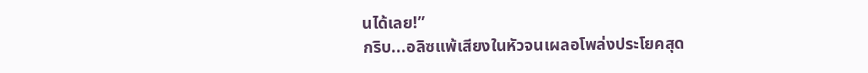นได้เลย!”
กริบ...อลิซแพ้เสียงในหัวจนเผลอโพล่งประโยคสุด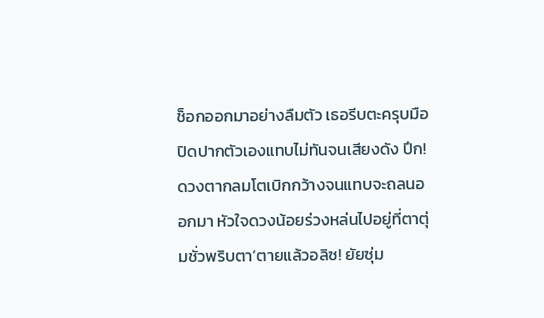ช็อกออกมาอย่างลืมตัว เธอรีบตะครุบมือปิดปากตัวเองแทบไม่ทันจนเสียงดัง ปึก!ดวงตากลมโตเบิกกว้างจนแทบจะถลนออกมา หัวใจดวงน้อยร่วงหล่นไปอยู่ที่ตาตุ่มชั่วพริบตา‘ตายแล้วอลิซ! ยัยซุ่ม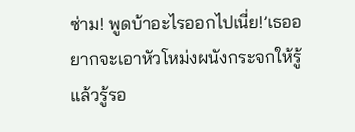ซ่าม! พูดบ้าอะไรออกไปเนี่ย!’เธออยากจะเอาหัวโหม่งผนังกระจกให้รู้แล้วรู้รอ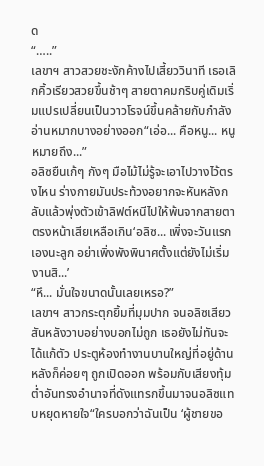ด
“…..”
เลขาฯ สาวสวยชะงักค้างไปเสี้ยววินาที เธอเลิกคิ้วเรียวสวยขึ้นช้าๆ สายตาคมกริบคู่เดิมเริ่มแปรเปลี่ยนเป็นวาวโรจน์ขึ้นคล้ายกับกำลังอ่านหมากบางอย่างออก“เอ่อ... คือหนู... หนูหมายถึง...”
อลิซยืนเก้ๆ กังๆ มือไม้ไม่รู้จะเอาไปวางไว้ตรงไหน ร่างกายมันประท้วงอยากจะหันหลังกลับแล้วพุ่งตัวเข้าลิฟต์หนีไปให้พ้นจากสายตาตรงหน้าเสียเหลือเกิน‘อลิซ... เพิ่งจะวันแรกเองนะลูก อย่าเพิ่งพังพินาศตั้งแต่ยังไม่เริ่มงานสิ...’
“หึ... มั่นใจขนาดนั้นเลยเหรอ?”
เลขาฯ สาวกระตุกยิ้มที่มุมปาก จนอลิซเสียวสันหลังวาบอย่างบอกไม่ถูก เธอยังไม่ทันจะได้แก้ตัว ประตูห้องทำงานบานใหญ่ที่อยู่ด้านหลังก็ค่อยๆ ถูกเปิดออก พร้อมกับเสียงทุ้มต่ำอันทรงอำนาจที่ดังแทรกขึ้นมาจนอลิซแทบหยุดหายใจ“ใครบอกว่าฉันเป็น ‘ผู้ชายขอ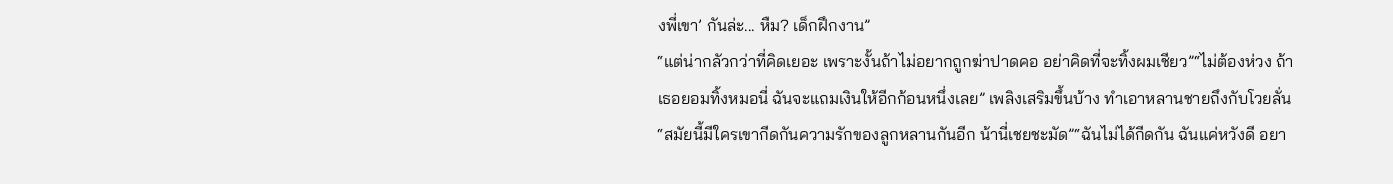งพี่เขา’ กันล่ะ... หืม? เด็กฝึกงาน”
“แต่น่ากลัวกว่าที่คิดเยอะ เพราะงั้นถ้าไม่อยากถูกฆ่าปาดคอ อย่าคิดที่จะทิ้งผมเชียว”“ไม่ต้องห่วง ถ้าเธอยอมทิ้งหมอนี่ ฉันจะแถมเงินให้อีกก้อนหนึ่งเลย” เพลิงเสริมขึ้นบ้าง ทำเอาหลานชายถึงกับโวยลั่น“สมัยนี้มีใครเขากีดกันความรักของลูกหลานกันอีก น้านี่เชยชะมัด”“ฉันไม่ได้กีดกัน ฉันแค่หวังดี อยา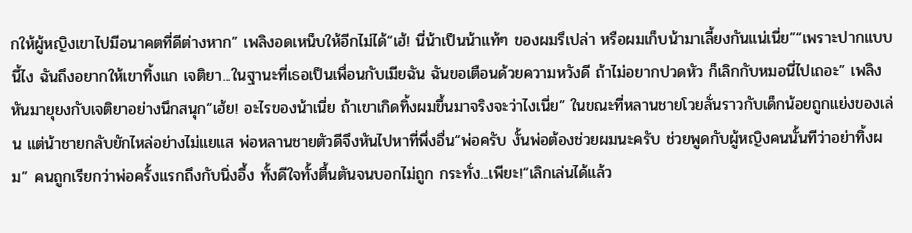กให้ผู้หญิงเขาไปมีอนาคตที่ดีต่างหาก” เพลิงอดเหน็บให้อีกไม่ได้“เฮ้! นี่น้าเป็นน้าแท้ๆ ของผมรึเปล่า หรือผมเก็บน้ามาเลี้ยงกันแน่เนี่ย”“เพราะปากแบบนี้ไง ฉันถึงอยากให้เขาทิ้งแก เจติยา...ในฐานะที่เธอเป็นเพื่อนกับเมียฉัน ฉันขอเตือนด้วยความหวังดี ถ้าไม่อยากปวดหัว ก็เลิกกับหมอนี่ไปเถอะ” เพลิงหันมายุยงกับเจติยาอย่างนึกสนุก“เฮ้ย! อะไรของน้าเนี่ย ถ้าเขาเกิดทิ้งผมขึ้นมาจริงจะว่าไงเนี่ย” ในขณะที่หลานชายโวยลั่นราวกับเด็กน้อยถูกแย่งของเล่น แต่น้าชายกลับยักไหล่อย่างไม่แยแส พ่อหลานชายตัวดีจึงหันไปหาที่พึ่งอื่น“พ่อครับ งั้นพ่อต้องช่วยผมนะครับ ช่วยพูดกับผู้หญิงคนนั้นทีว่าอย่าทิ้งผม” คนถูกเรียกว่าพ่อครั้งแรกถึงกับนิ่งอึ้ง ทั้งดีใจทั้งตื้นตันจนบอกไม่ถูก กระทั่ง...เพียะ!“เลิกเล่นได้แล้ว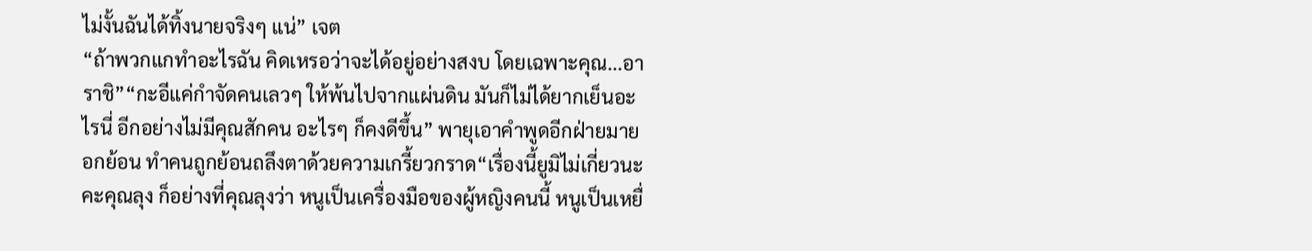ไม่งั้นฉันได้ทิ้งนายจริงๆ แน่” เจต
“ถ้าพวกแกทำอะไรฉัน คิดเหรอว่าจะได้อยู่อย่างสงบ โดยเฉพาะคุณ...อาราชิ”“กะอีแค่กำจัดคนเลวๆ ให้พ้นไปจากแผ่นดิน มันก็ไม่ได้ยากเย็นอะไรนี่ อีกอย่างไม่มีคุณสักคน อะไรๆ ก็คงดีขึ้น” พายุเอาคำพูดอีกฝ่ายมายอกย้อน ทำคนถูกย้อนถลึงตาด้วยความเกรี้ยวกราด“เรื่องนี้ยูมิไม่เกี่ยวนะคะคุณลุง ก็อย่างที่คุณลุงว่า หนูเป็นเครื่องมือของผู้หญิงคนนี้ หนูเป็นเหยื่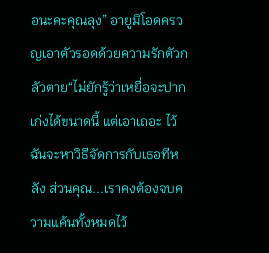อนะคะคุณลุง” อายูมิโอดครวญเอาตัวรอดด้วยความรักตัวกลัวตาย“ไม่ยักรู้ว่าเหยื่อจะปากเก่งได้ขนาดนี้ แต่เอาเถอะ ไว้ฉันจะหาวิธีจัดการกับเธอทีหลัง ส่วนคุณ...เราคงต้องจบความแค้นทั้งหมดไว้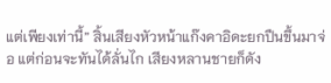แต่เพียงเท่านี้” สิ้นเสียงหัวหน้าแก๊งคาอิดะยกปืนขึ้นมาจ่อ แต่ก่อนจะทันได้ลั่นไก เสียงหลานชายก็ดัง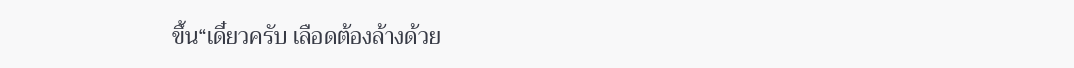ขึ้น“เดี๋ยวครับ เลือดต้องล้างด้วย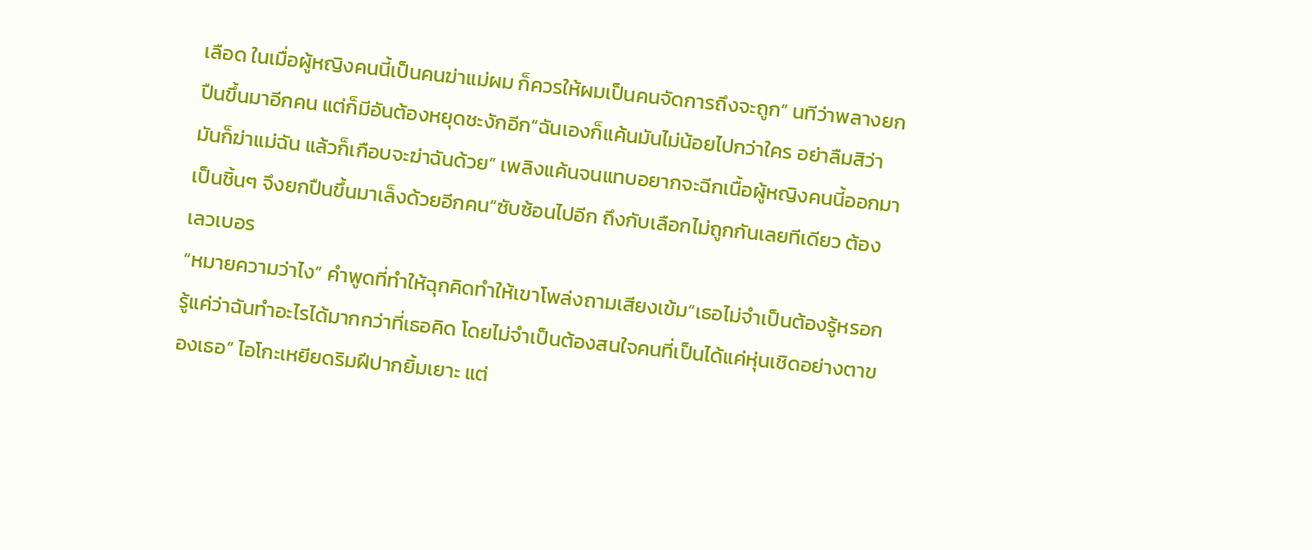เลือด ในเมื่อผู้หญิงคนนี้เป็นคนฆ่าแม่ผม ก็ควรให้ผมเป็นคนจัดการถึงจะถูก” นทีว่าพลางยกปืนขึ้นมาอีกคน แต่ก็มีอันต้องหยุดชะงักอีก“ฉันเองก็แค้นมันไม่น้อยไปกว่าใคร อย่าลืมสิว่ามันก็ฆ่าแม่ฉัน แล้วก็เกือบจะฆ่าฉันด้วย” เพลิงแค้นจนแทบอยากจะฉีกเนื้อผู้หญิงคนนี้ออกมาเป็นชิ้นๆ จึงยกปืนขึ้นมาเล็งด้วยอีกคน“ซับซ้อนไปอีก ถึงกับเลือกไม่ถูกกันเลยทีเดียว ต้องเลวเบอร
“หมายความว่าไง” คำพูดที่ทำให้ฉุกคิดทำให้เขาโพล่งถามเสียงเข้ม“เธอไม่จำเป็นต้องรู้หรอก รู้แค่ว่าฉันทำอะไรได้มากกว่าที่เธอคิด โดยไม่จำเป็นต้องสนใจคนที่เป็นได้แค่หุ่นเชิดอย่างตาของเธอ” ไอโกะเหยียดริมฝีปากยิ้มเยาะ แต่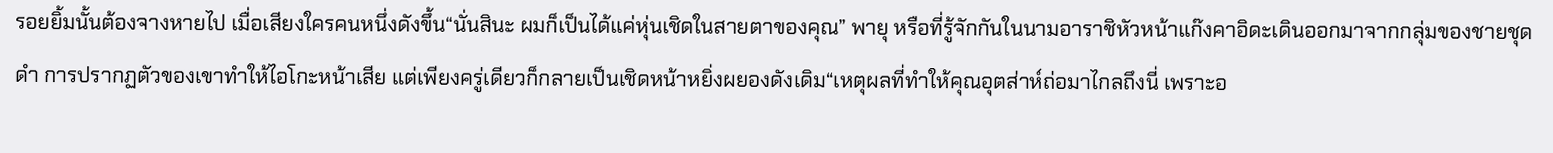รอยยิ้มนั้นต้องจางหายไป เมื่อเสียงใครคนหนึ่งดังขึ้น“นั่นสินะ ผมก็เป็นได้แค่หุ่นเชิดในสายตาของคุณ” พายุ หรือที่รู้จักกันในนามอาราชิหัวหน้าแก๊งคาอิดะเดินออกมาจากกลุ่มของชายชุดดำ การปรากฏตัวของเขาทำให้ไอโกะหน้าเสีย แต่เพียงครู่เดียวก็กลายเป็นเชิดหน้าหยิ่งผยองดังเดิม“เหตุผลที่ทำให้คุณอุตส่าห์ถ่อมาไกลถึงนี่ เพราะอ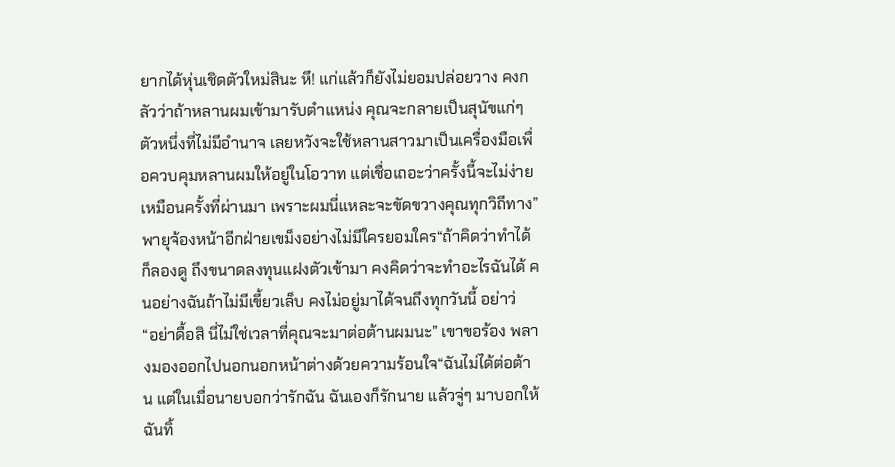ยากได้หุ่นเชิดตัวใหม่สินะ หึ! แก่แล้วก็ยังไม่ยอมปล่อยวาง คงกลัวว่าถ้าหลานผมเข้ามารับตำแหน่ง คุณจะกลายเป็นสุนัขแก่ๆ ตัวหนึ่งที่ไม่มีอำนาจ เลยหวังจะใช้หลานสาวมาเป็นเครื่องมือเพื่อควบคุมหลานผมให้อยู่ในโอวาท แต่เชื่อเถอะว่าครั้งนี้จะไม่ง่ายเหมือนครั้งที่ผ่านมา เพราะผมนี่แหละจะขัดขวางคุณทุกวิถีทาง” พายุจ้องหน้าอีกฝ่ายเขม็งอย่างไม่มีใครยอมใคร“ถ้าคิดว่าทำได้ก็ลองดู ถึงขนาดลงทุนแฝงตัวเข้ามา คงคิดว่าจะทำอะไรฉันได้ คนอย่างฉันถ้าไม่มีเขี้ยวเล็บ คงไม่อยู่มาได้จนถึงทุกวันนี้ อย่าว่
“อย่าดื้อสิ นี่ไม่ใช่เวลาที่คุณจะมาต่อต้านผมนะ” เขาขอร้อง พลางมองออกไปนอกนอกหน้าต่างด้วยความร้อนใจ“ฉันไม่ได้ต่อต้าน แต่ในเมื่อนายบอกว่ารักฉัน ฉันเองก็รักนาย แล้วจู่ๆ มาบอกให้ฉันทิ้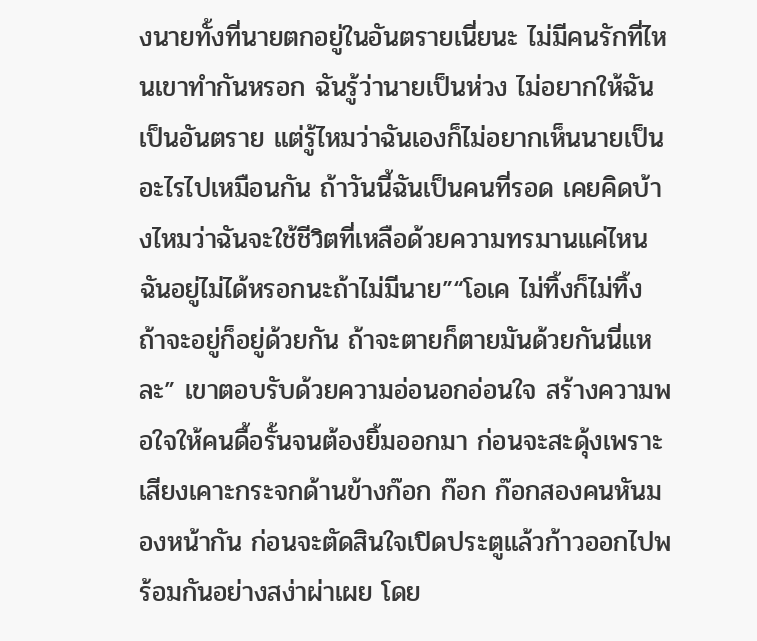งนายทั้งที่นายตกอยู่ในอันตรายเนี่ยนะ ไม่มีคนรักที่ไหนเขาทำกันหรอก ฉันรู้ว่านายเป็นห่วง ไม่อยากให้ฉันเป็นอันตราย แต่รู้ไหมว่าฉันเองก็ไม่อยากเห็นนายเป็นอะไรไปเหมือนกัน ถ้าวันนี้ฉันเป็นคนที่รอด เคยคิดบ้างไหมว่าฉันจะใช้ชีวิตที่เหลือด้วยความทรมานแค่ไหน ฉันอยู่ไม่ได้หรอกนะถ้าไม่มีนาย”“โอเค ไม่ทิ้งก็ไม่ทิ้ง ถ้าจะอยู่ก็อยู่ด้วยกัน ถ้าจะตายก็ตายมันด้วยกันนี่แหละ” เขาตอบรับด้วยความอ่อนอกอ่อนใจ สร้างความพอใจให้คนดื้อรั้นจนต้องยิ้มออกมา ก่อนจะสะดุ้งเพราะเสียงเคาะกระจกด้านข้างก๊อก ก๊อก ก๊อกสองคนหันมองหน้ากัน ก่อนจะตัดสินใจเปิดประตูแล้วก้าวออกไปพร้อมกันอย่างสง่าผ่าเผย โดย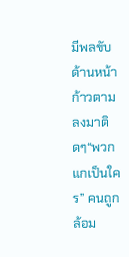มีพลขับด้านหน้าก้าวตามลงมาติดๆ“พวกแกเป็นใคร” คนถูกล้อม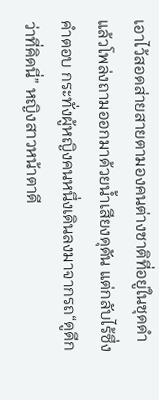เอาไว้สอดส่ายสายตามองคนต่างชาติที่อยู่ในชุดดำแล้วโพล่งถามออกมาด้วยน้ำเสียงดุดัน แต่กลับไร้ซึ่งคำตอบ กระทั่งผู้หญิงคนหนึ่งเดินลงมาจากรถ“ดูดีกว่าที่คิดนี่” หญิงสาวหน้าตาดี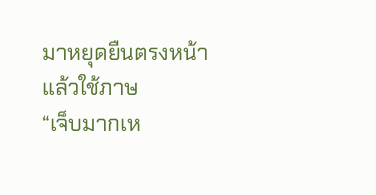มาหยุดยืนตรงหน้าแล้วใช้ภาษ
“เจ็บมากเห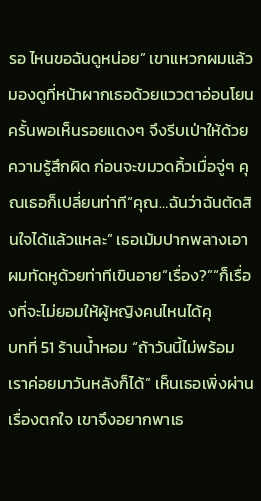รอ ไหนขอฉันดูหน่อย” เขาแหวกผมแล้วมองดูที่หน้าผากเธอด้วยแววตาอ่อนโยน ครั้นพอเห็นรอยแดงๆ จึงรีบเป่าให้ด้วยความรู้สึกผิด ก่อนจะขมวดคิ้วเมื่อจู่ๆ คุณเธอก็เปลี่ยนท่าที“คุณ…ฉันว่าฉันตัดสินใจได้แล้วแหละ” เธอเม้มปากพลางเอาผมทัดหูด้วยท่าทีเขินอาย“เรื่อง?”“ก็เรื่องที่จะไม่ยอมให้ผู้หญิงคนไหนได้คุ
บทที่ 51 ร้านน้ำหอม “ถ้าวันนี้ไม่พร้อม เราค่อยมาวันหลังก็ได้” เห็นเธอเพิ่งผ่านเรื่องตกใจ เขาจึงอยากพาเธ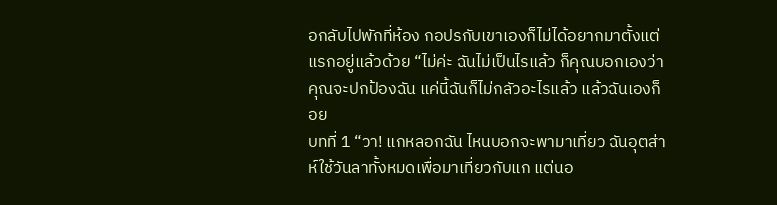อกลับไปพักที่ห้อง กอปรกับเขาเองก็ไม่ได้อยากมาตั้งแต่แรกอยู่แล้วด้วย “ไม่ค่ะ ฉันไม่เป็นไรแล้ว ก็คุณบอกเองว่าคุณจะปกป้องฉัน แค่นี้ฉันก็ไม่กลัวอะไรแล้ว แล้วฉันเองก็อย
บทที่ 1 “วา! แกหลอกฉัน ไหนบอกจะพามาเที่ยว ฉันอุตส่าห์ใช้วันลาทั้งหมดเพื่อมาเที่ยวกับแก แต่นอ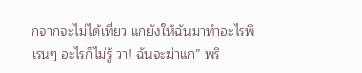กจากจะไม่ได้เที่ยว แกยังให้ฉันมาทำอะไรพิเรนๆ อะไรก็ไม่รู้ วา! ฉันจะฆ่าแก” พริ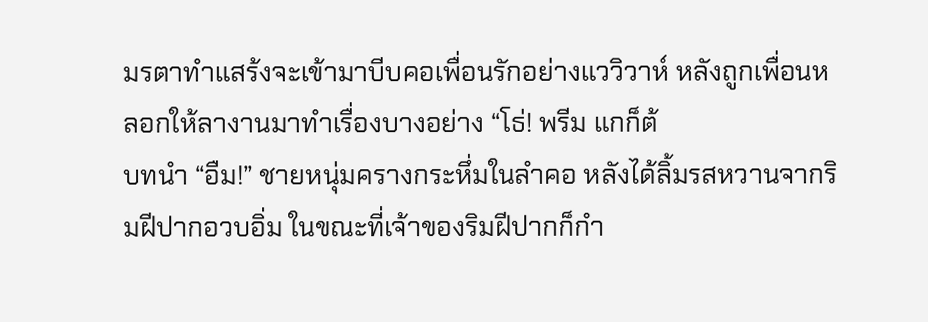มรตาทำแสร้งจะเข้ามาบีบคอเพื่อนรักอย่างแววิวาห์ หลังถูกเพื่อนหลอกให้ลางานมาทำเรื่องบางอย่าง “โธ่! พรีม แกก็ต้
บทนำ “อืม!” ชายหนุ่มครางกระหึ่มในลำคอ หลังได้ลิ้มรสหวานจากริมฝีปากอวบอิ่ม ในขณะที่เจ้าของริมฝีปากก็กำ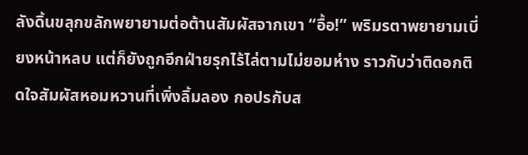ลังดิ้นขลุกขลักพยายามต่อต้านสัมผัสจากเขา “อื้อ!” พริมรตาพยายามเบี่ยงหน้าหลบ แต่ก็ยังถูกอีกฝ่ายรุกไร้ไล่ตามไม่ยอมห่าง ราวกับว่าติดอกติดใจสัมผัสหอมหวานที่เพิ่งลิ้มลอง กอปรกับส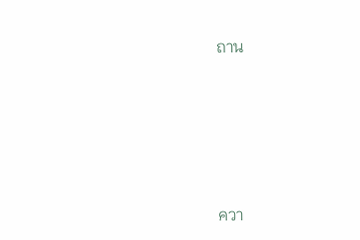ถาน






ควา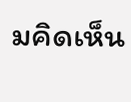มคิดเห็น